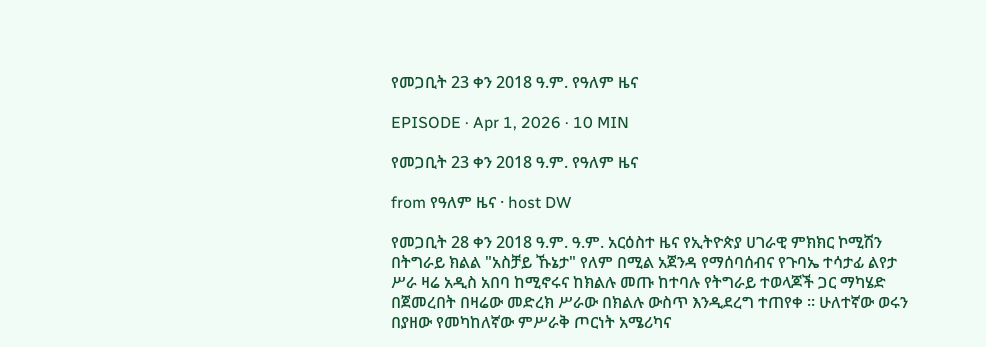የመጋቢት 23 ቀን 2018 ዓ.ም. የዓለም ዜና

EPISODE · Apr 1, 2026 · 10 MIN

የመጋቢት 23 ቀን 2018 ዓ.ም. የዓለም ዜና

from የዓለም ዜና · host DW

የመጋቢት 28 ቀን 2018 ዓ.ም. ዓ.ም. አርዕስተ ዜና የኢትዮጵያ ሀገራዊ ምክክር ኮሚሽን በትግራይ ክልል "አስቻይ ኹኔታ" የለም በሚል አጀንዳ የማሰባሰብና የጉባኤ ተሳታፊ ልየታ ሥራ ዛሬ አዲስ አበባ ከሚኖሩና ከክልሉ መጡ ከተባሉ የትግራይ ተወላጆች ጋር ማካሄድ በጀመረበት በዛሬው መድረክ ሥራው በክልሉ ውስጥ እንዲደረግ ተጠየቀ ። ሁለተኛው ወሩን በያዘው የመካከለኛው ምሥራቅ ጦርነት አሜሪካና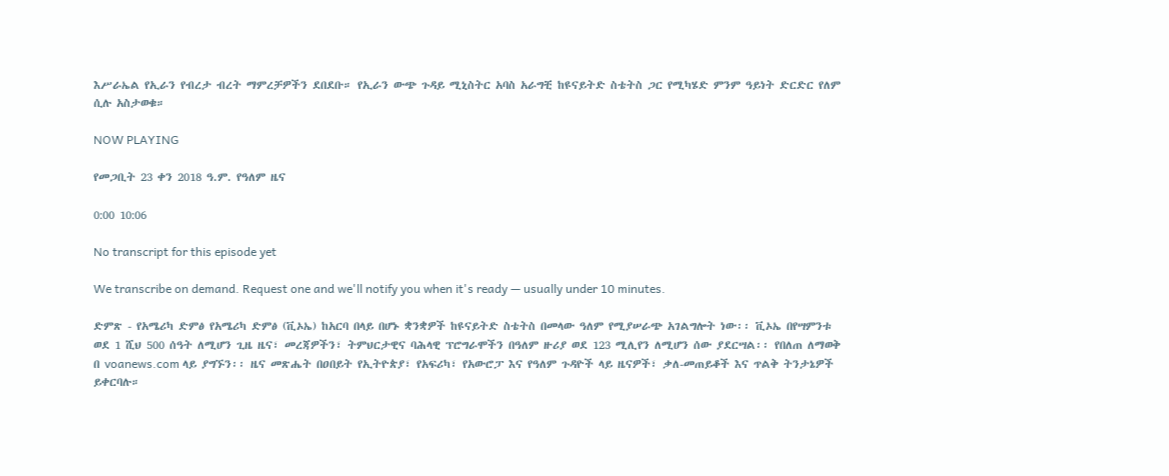እሥራኤል የኢራን የብረታ ብረት ማምረቻዎችን ደበደቡ። የኢራን ውጭ ጉዳይ ሚኒስትር አባስ አራግቺ ከዩናይትድ ስቴትስ ጋር የሚካሄድ ምንም ዓይነት ድርድር የለም ሲሉ አስታወቁ።

NOW PLAYING

የመጋቢት 23 ቀን 2018 ዓ.ም. የዓለም ዜና

0:00 10:06

No transcript for this episode yet

We transcribe on demand. Request one and we'll notify you when it's ready — usually under 10 minutes.

ድምጽ - የአሜሪካ ድምፅ የአሜሪካ ድምፅ (ቪኦኤ) ከአርባ በላይ በሆኑ ቋንቋዎች ከዩናይትድ ስቴትስ በመላው ዓለም የሚያሠራጭ አገልግሎት ነው፡፡ ቪኦኤ በየሣምንቱ ወደ 1 ሺህ 500 ሰዓት ለሚሆን ጊዜ ዜና፣ መረጃዎችን፣ ትምህርታዊና ባሕላዊ ፕሮግራሞችን በዓለም ዙሪያ ወደ 123 ሚሊየን ለሚሆን ሰው ያደርሣል፡፡ የበለጠ ለማወቅ በ voanews.com ላይ ያግኙን፡፡ ዜና መጽሔት በዐበይት የኢትዮጵያ፣ የአፍሪካ፣ የአውሮፓ እና የዓለም ጉዳዮች ላይ ዜናዎች፣ ቃለ-መጠይቆች እና ጥልቅ ትንታኔዎች ይቀርባሉ።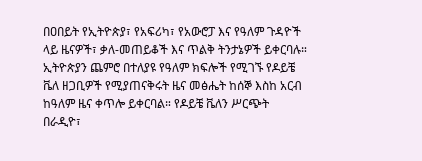በዐበይት የኢትዮጵያ፣ የአፍሪካ፣ የአውሮፓ እና የዓለም ጉዳዮች ላይ ዜናዎች፣ ቃለ-መጠይቆች እና ጥልቅ ትንታኔዎች ይቀርባሉ። ኢትዮጵያን ጨምሮ በተለያዩ የዓለም ክፍሎች የሚገኙ የዶይቼ ቬለ ዘጋቢዎች የሚያጠናቅሩት ዜና መፅሔት ከሰኞ እስከ አርብ ከዓለም ዜና ቀጥሎ ይቀርባል። የዶይቼ ቬለን ሥርጭት በራዲዮ፣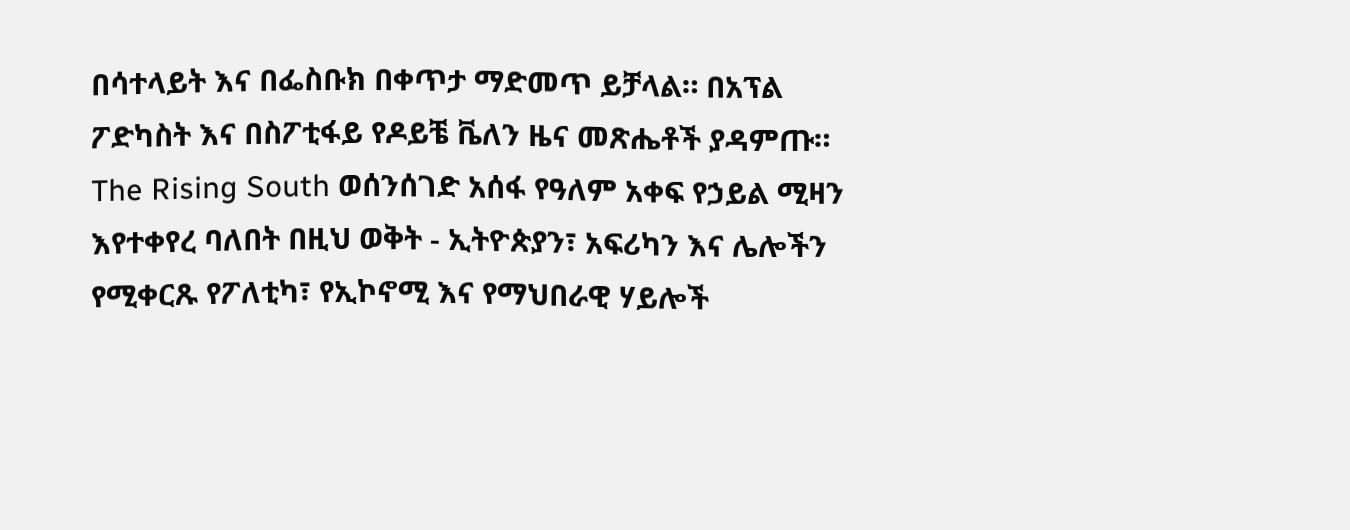በሳተላይት እና በፌስቡክ በቀጥታ ማድመጥ ይቻላል። በአፕል ፖድካስት እና በስፖቲፋይ የዶይቼ ቬለን ዜና መጽሔቶች ያዳምጡ። The Rising South ወሰንሰገድ አሰፋ የዓለም አቀፍ የኃይል ሚዛን እየተቀየረ ባለበት በዚህ ወቅት - ኢትዮጵያን፣ አፍሪካን እና ሌሎችን የሚቀርጹ የፖለቲካ፣ የኢኮኖሚ እና የማህበራዊ ሃይሎች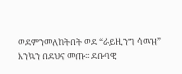ወደምንመለከትበት ወደ “ራይዚንግ ሳዉዝ” እንኳን በደህና መጡ፡፡ ደቡባዊ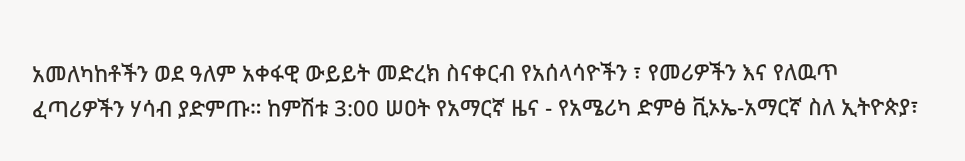አመለካከቶችን ወደ ዓለም አቀፋዊ ውይይት መድረክ ስናቀርብ የአሰላሳዮችን ፣ የመሪዎችን እና የለዉጥ ፈጣሪዎችን ሃሳብ ያድምጡ። ከምሽቱ 3:00 ሠዐት የአማርኛ ዜና - የአሜሪካ ድምፅ ቪኦኤ-አማርኛ ስለ ኢትዮጵያ፣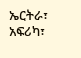ኤርትራ፣ አፍሪካ፣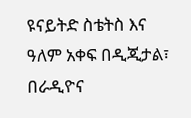ዩናይትድ ስቴትስ እና ዓለም አቀፍ በዲጂታል፣ በራዲዮና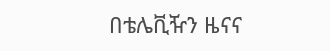በቴሌቪዥን ዜናና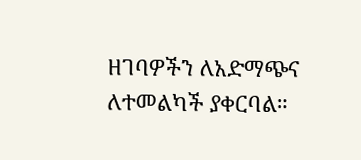ዘገባዎችን ለአድማጭና ለተመልካች ያቀርባል።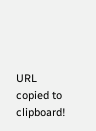URL copied to clipboard!